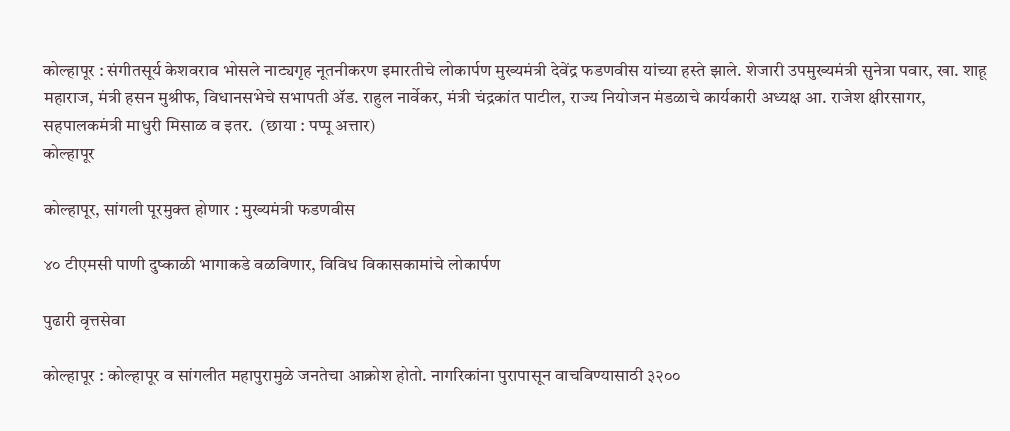कोल्हापूर : संगीतसूर्य केशवराव भोसले नाट्यगृह नूतनीकरण इमारतीचे लोकार्पण मुख्यमंत्री देवेंद्र फडणवीस यांच्या हस्ते झाले. शेजारी उपमुख्यमंत्री सुनेत्रा पवार, खा. शाहू महाराज, मंत्री हसन मुश्रीफ, विधानसभेचे सभापती ॲड. राहुल नार्वेकर, मंत्री चंद्रकांत पाटील, राज्य नियोजन मंडळाचे कार्यकारी अध्यक्ष आ. राजेश क्षीरसागर, सहपालकमंत्री माधुरी मिसाळ व इतर.  (छाया : पप्पू अत्तार)
कोल्हापूर

कोल्हापूर, सांगली पूरमुक्त होणार : मुख्यमंत्री फडणवीस

४० टीएमसी पाणी दुष्काळी भागाकडे वळविणार, विविध विकासकामांचे लोकार्पण

पुढारी वृत्तसेवा

कोल्हापूर : कोल्हापूर व सांगलीत महापुरामुळे जनतेचा आक्रोश होतो. नागरिकांना पुरापासून वाचविण्यासाठी ३२००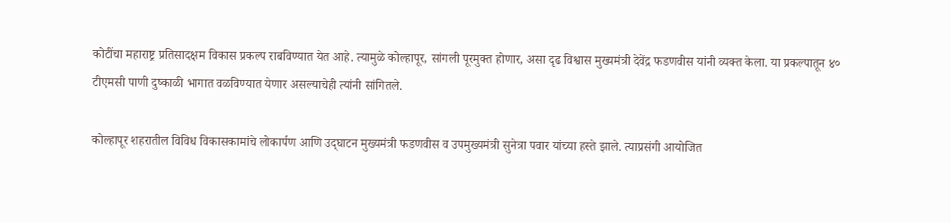कोटींचा महाराष्ट्र प्रतिसादक्षम विकास प्रकल्प राबविण्यात येत आहे. त्यामुळे कोल्हापूर, सांगली पूरमुक्त होणार, असा दृढ विश्वास मुख्यमंत्री देवेंद्र फडणवीस यांनी व्यक्त केला. या प्रकल्पातून ४० टीएमसी पाणी दुष्काळी भागात वळविण्यात येणार असल्याचेही त्यांनी सांगितले.

कोल्हापूर शहरातील विविध विकासकामांचे लोकार्पण आणि उद्‌घाटन मुख्यमंत्री फडणवीस व उपमुख्यमंत्री सुनेत्रा पवार यांच्या हस्ते झाले. त्याप्रसंगी आयोजित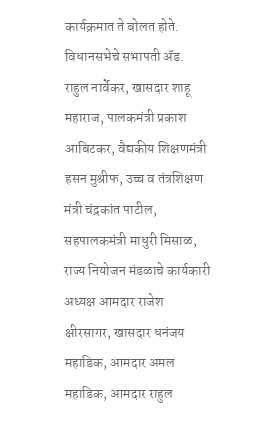कार्यक्रमात ते बोलत होते. विधानसभेचे सभापती ॲड. राहुल नार्वेकर, खासदार शाहू महाराज, पालकमंत्री प्रकाश आबिटकर, वैद्यकीय शिक्षणमंत्री हसन मुश्रीफ, उच्च व तंत्रशिक्षण मंत्री चंद्रकांत पाटील, सहपालकमंत्री माधुरी मिसाळ, राज्य नियोजन मंडळाचे कार्यकारी अध्यक्ष आमदार राजेश क्षीरसागर, खासदार धनंजय महाडिक, आमदार अमल महाडिक, आमदार राहुल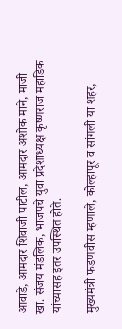आवाडे, आमदार शिवाजी पाटील, आमदार अशोक माने, माजी खा. संजय मंडलिक, भाजपचे युवा प्रदेशाध्यक्ष कृष्णराज महाडिक यांच्यासह इतर उपस्थित होते.

मुख्यमंत्री फडणवीस म्हणाले, कोल्हापूर व सांगली या शहर,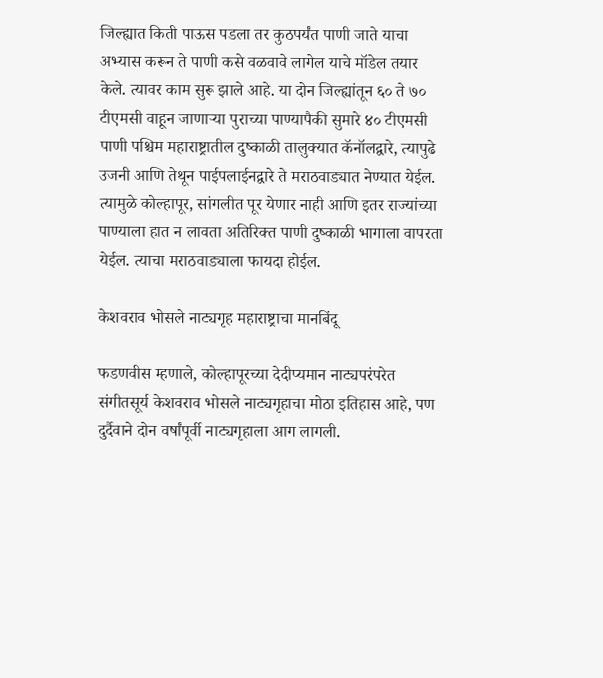जिल्ह्यात किती पाऊस पडला तर कुठपर्यंत पाणी जाते याचा अभ्यास करून ते पाणी कसे वळवावे लागेल याचे मॉडेल तयार केले. त्यावर काम सुरू झाले आहे. या दोन जिल्ह्यांतून ६० ते ७० टीएमसी वाहून जाणाऱ्या पुराच्या पाण्यापैकी सुमारे ४० टीएमसी पाणी पश्चिम महाराष्ट्रातील दुष्काळी तालुक्यात कॅनॉलद्वारे, त्यापुढे उजनी आणि तेथून पाईपलाईनद्वारे ते मराठवाड्यात नेण्यात येईल. त्यामुळे कोल्हापूर, सांगलीत पूर येणार नाही आणि इतर राज्यांच्या पाण्याला हात न लावता अतिरिक्त पाणी दुष्काळी भागाला वापरता येईल. त्याचा मराठवाड्याला फायदा होईल.

केशवराव भोसले नाट्यगृह महाराष्ट्राचा मानबिंदू

फडणवीस म्हणाले, कोल्हापूरच्या देदीप्यमान नाट्यपरंपरेत संगीतसूर्य केशवराव भोसले नाट्यगृहाचा मोठा इतिहास आहे, पण दुर्दैवाने दोन वर्षांपूर्वी नाट्यगृहाला आग लागली.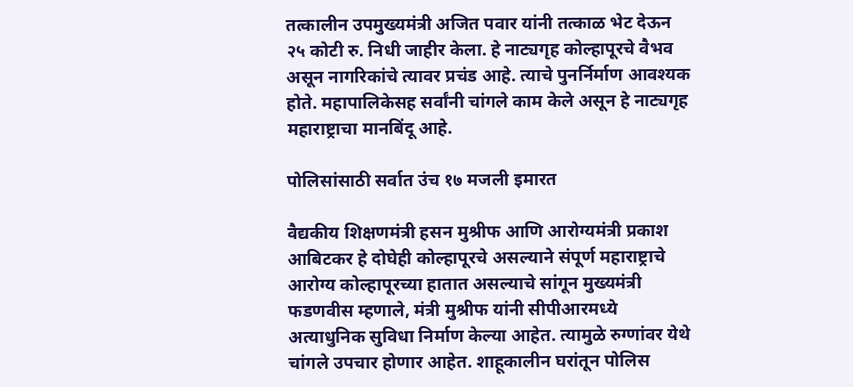तत्कालीन उपमुख्यमंत्री अजित पवार यांनी तत्काळ भेट देऊन २५ कोटी रु. निधी जाहीर केला. हे नाट्यगृह कोल्हापूरचे वैभव असून नागरिकांचे त्यावर प्रचंड आहे. त्याचे पुनर्निर्माण आ‍वश्यक होते. महापालिकेसह सर्वांनी चांगले काम केले असून हे नाट्यगृह महाराष्ट्राचा मानबिंदू आहे.

पोलिसांसाठी सर्वात उंच १७ मजली इमारत

वैद्यकीय शिक्षणमंत्री हसन मुश्रीफ आणि आरोग्यमंत्री प्रकाश आबिटकर हे दोघेही कोल्हापूरचे असल्याने संपूर्ण महाराष्ट्राचे आरोग्य कोल्हापूरच्या हातात असल्याचे सांगून मुख्यमंत्री फडणवीस म्हणाले, मंत्री मुश्रीफ यांनी सीपीआरमध्ये अत्याधुनिक सुविधा निर्माण केल्या आहेत. त्यामुळे रुग्णांवर येथे चांगले उपचार होणार आहेत. शाहूकालीन घरांतून पोलिस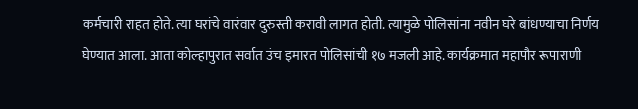कर्मचारी राहत होते. त्या घरांचे वारंवार दुरुस्ती करावी लागत होती. त्यामुळे पोलिसांना नवीन घरे बांधण्याचा निर्णय घेण्यात आला. आता कोल्हापुरात सर्वात उंच इमारत पोलिसांची १७ मजली आहे. कार्यक्रमात महापौर रूपाराणी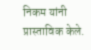निकम यांनी प्रास्ताविक केले.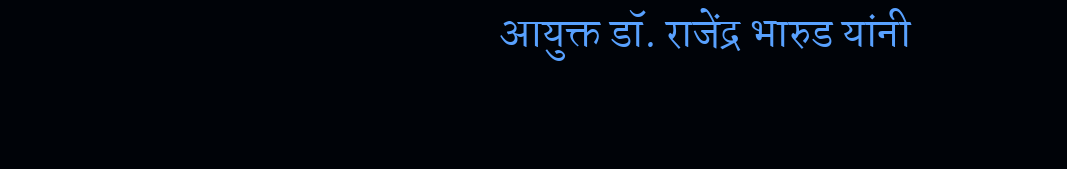आयुक्त डॉ. राजेंद्र भारुड यांनी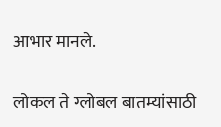आभार मानले.

लोकल ते ग्लोबल बातम्यांसाठी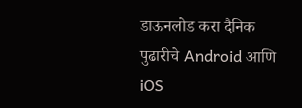डाऊनलोड करा दैनिक पुढारीचे Android आणि iOS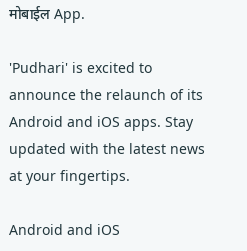मोबाईल App.

'Pudhari' is excited to announce the relaunch of its Android and iOS apps. Stay updated with the latest news at your fingertips.

Android and iOS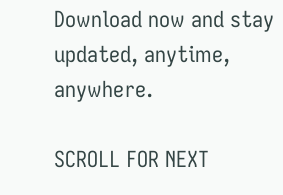Download now and stay updated, anytime, anywhere.

SCROLL FOR NEXT